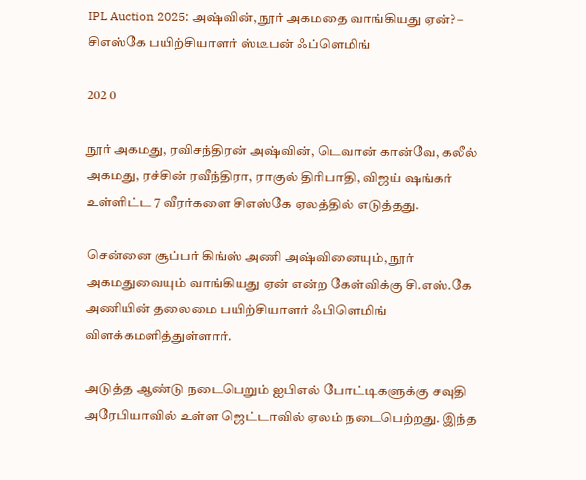IPL Auction 2025: அஷ்வின், நூர் அகமதை வாங்கியது ஏன்? – சிஎஸ்கே பயிற்சியாளர் ஸ்டீபன் ஃப்ளெமிங்

202 0

நூர் அகமது, ரவிசந்திரன் அஷ்வின், டெவான் கான்வே, கலீல் அகமது, ரச்சின் ரவீந்திரா, ராகுல் திரிபாதி, விஜய் ஷங்கர் உள்ளிட்ட 7 வீரர்களை சிஎஸ்கே ஏலத்தில் எடுத்தது.

சென்னை சூப்பர் கிங்ஸ் அணி அஷ்வினையும், நூர் அகமதுவையும் வாங்கியது ஏன் என்ற கேள்விக்கு சி.எஸ்.கே அணியின் தலைமை பயிற்சியாளர் ஃபிளெமிங் விளக்கமளித்துள்ளார்.

அடுத்த ஆண்டு நடைபெறும் ஐபிஎல் போட்டிகளுக்கு சவுதி அரேபியாவில் உள்ள ஜெட்டாவில் ஏலம் நடைபெற்றது. இந்த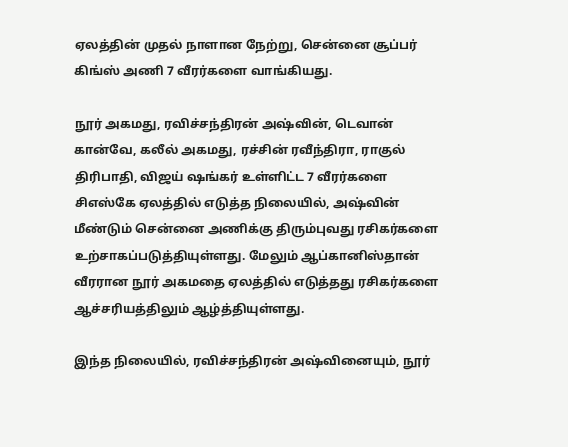ஏலத்தின் முதல் நாளான நேற்று, சென்னை சூப்பர் கிங்ஸ் அணி 7 வீரர்களை வாங்கியது.

நூர் அகமது, ரவிச்சந்திரன் அஷ்வின், டெவான் கான்வே, கலீல் அகமது, ரச்சின் ரவீந்திரா, ராகுல் திரிபாதி, விஜய் ஷங்கர் உள்ளிட்ட 7 வீரர்களை சிஎஸ்கே ஏலத்தில் எடுத்த நிலையில், அஷ்வின் மீண்டும் சென்னை அணிக்கு திரும்புவது ரசிகர்களை உற்சாகப்படுத்தியுள்ளது. மேலும் ஆப்கானிஸ்தான் வீரரான நூர் அகமதை ஏலத்தில் எடுத்தது ரசிகர்களை ஆச்சரியத்திலும் ஆழ்த்தியுள்ளது.

இந்த நிலையில், ரவிச்சந்திரன் அஷ்வினையும், நூர்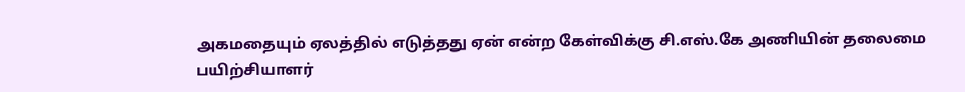அகமதையும் ஏலத்தில் எடுத்தது ஏன் என்ற கேள்விக்கு சி.எஸ்.கே அணியின் தலைமை பயிற்சியாளர்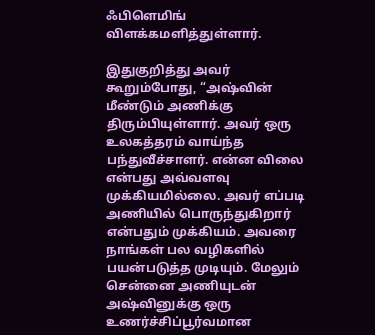ஃபிளெமிங் விளக்கமளித்துள்ளார்.

இதுகுறித்து அவர் கூறும்போது, “அஷ்வின் மீண்டும் அணிக்கு திரும்பியுள்ளார். அவர் ஒரு உலகத்தரம் வாய்ந்த பந்துவீச்சாளர். என்ன விலை என்பது அவ்வளவு முக்கியமில்லை. அவர் எப்படி அணியில் பொருந்துகிறார் என்பதும் முக்கியம். அவரை நாங்கள் பல வழிகளில் பயன்படுத்த முடியும். மேலும் சென்னை அணியுடன் அஷ்வினுக்கு ஒரு உணர்ச்சிப்பூர்வமான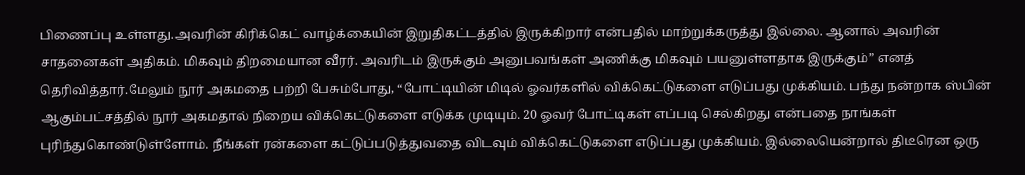பிணைப்பு உள்ளது.அவரின் கிரிக்கெட் வாழ்க்கையின் இறுதிகட்டத்தில் இருக்கிறார் என்பதில் மாற்றுக்கருத்து இல்லை. ஆனால் அவரின் சாதனைகள் அதிகம். மிகவும் திறமையான வீரர். அவரிடம் இருக்கும் அனுபவங்கள் அணிக்கு மிகவும் பயனுள்ளதாக இருக்கும்” எனத் தெரிவித்தார்.மேலும் நூர் அகமதை பற்றி பேசும்போது, “போட்டியின் மிடில் ஓவர்களில் விக்கெட்டுகளை எடுப்பது முக்கியம். பந்து நன்றாக ஸ்பின் ஆகும்பட்சத்தில் நூர் அகமதால் நிறைய விக்கெட்டுகளை எடுக்க முடியும். 20 ஓவர் போட்டிகள் எப்படி செல்கிறது என்பதை நாங்கள் புரிந்துகொண்டுள்ளோம். நீங்கள் ரன்களை கட்டுப்படுத்துவதை விடவும் விக்கெட்டுகளை எடுப்பது முக்கியம். இல்லையென்றால் திடீரென ஒரு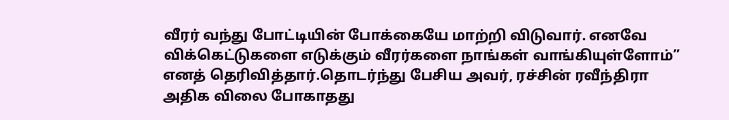வீரர் வந்து போட்டியின் போக்கையே மாற்றி விடுவார். எனவே விக்கெட்டுகளை எடுக்கும் வீரர்களை நாங்கள் வாங்கியுள்ளோம்” எனத் தெரிவித்தார்.தொடர்ந்து பேசிய அவர், ரச்சின் ரவீந்திரா அதிக விலை போகாதது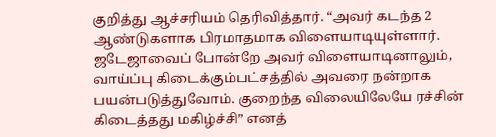குறித்து ஆச்சரியம் தெரிவித்தார். “அவர் கடந்த 2 ஆண்டுகளாக பிரமாதமாக விளையாடியுள்ளார். ஜடேஜாவைப் போன்றே அவர் விளையாடினாலும், வாய்ப்பு கிடைக்கும்பட்சத்தில் அவரை நன்றாக பயன்படுத்துவோம். குறைந்த விலையிலேயே ரச்சின் கிடைத்தது மகிழ்ச்சி” எனத்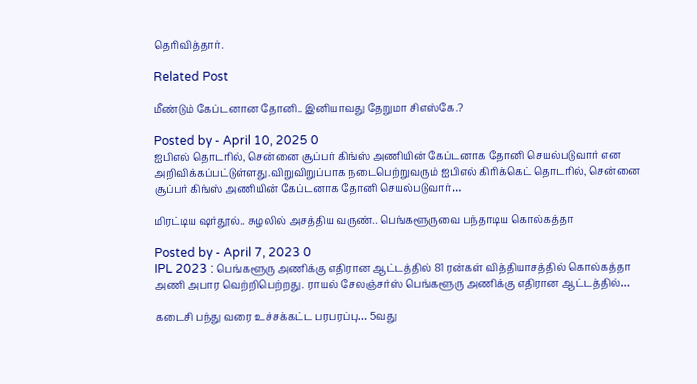தெரிவித்தார்.

Related Post

மீண்டும் கேப்டனான தோனி.. இனியாவது தேறுமா சிஎஸ்கே.?

Posted by - April 10, 2025 0
ஐபிஎல் தொடரில், சென்னை சூப்பர் கிங்ஸ் அணியின் கேப்டனாக தோனி செயல்படுவார் என அறிவிக்கப்பட்டுள்ளது.விறுவிறுப்பாக நடைபெற்றுவரும் ஐபிஎல் கிரிக்கெட் தொடரில், சென்னை சூப்பர் கிங்ஸ் அணியின் கேப்டனாக தோனி செயல்படுவார்…

மிரட்டிய ஷர்தூல்.. சுழலில் அசத்திய வருண்.. பெங்களூருவை பந்தாடிய கொல்கத்தா

Posted by - April 7, 2023 0
IPL 2023 : பெங்களூரு அணிக்கு எதிரான ஆட்டத்தில் 81 ரன்கள் வித்தியாசத்தில் கொல்கத்தா அணி அபார வெற்றிபெற்றது. ராயல் சேலஞ்சர்ஸ் பெங்களூரு அணிக்கு எதிரான ஆட்டத்தில்…

கடைசி பந்து வரை உச்சக்கட்ட பரபரப்பு… 5வது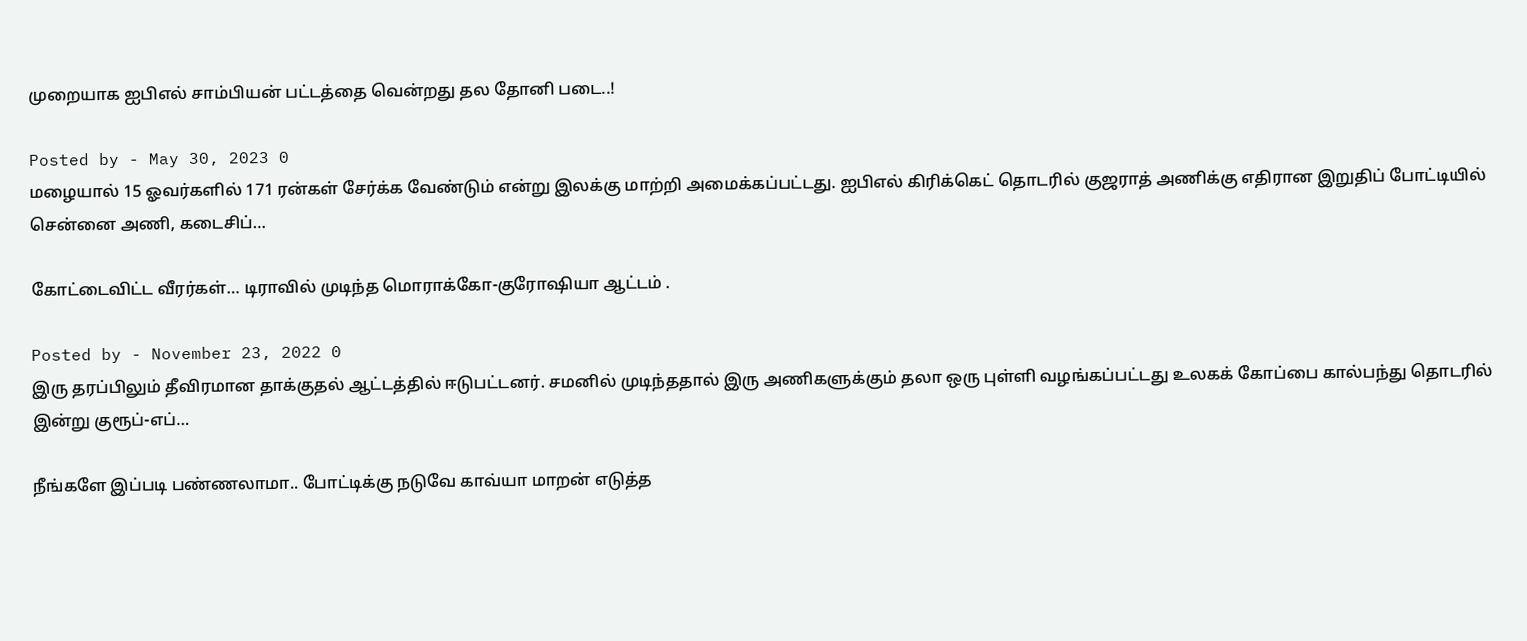முறையாக ஐபிஎல் சாம்பியன் பட்டத்தை வென்றது தல தோனி படை..!

Posted by - May 30, 2023 0
மழையால் 15 ஓவர்களில் 171 ரன்கள் சேர்க்க வேண்டும் என்று இலக்கு மாற்றி அமைக்கப்பட்டது. ஐபிஎல் கிரிக்கெட் தொடரில் குஜராத் அணிக்கு எதிரான இறுதிப் போட்டியில் சென்னை அணி, கடைசிப்…

கோட்டைவிட்ட வீரர்கள்… டிராவில் முடிந்த மொராக்கோ-குரோஷியா ஆட்டம் .

Posted by - November 23, 2022 0
இரு தரப்பிலும் தீவிரமான தாக்குதல் ஆட்டத்தில் ஈடுபட்டனர். சமனில் முடிந்ததால் இரு அணிகளுக்கும் தலா ஒரு புள்ளி வழங்கப்பட்டது உலகக் கோப்பை கால்பந்து தொடரில் இன்று குரூப்-எப்…

நீங்களே இப்படி பண்ணலாமா.. போட்டிக்கு நடுவே காவ்யா மாறன் எடுத்த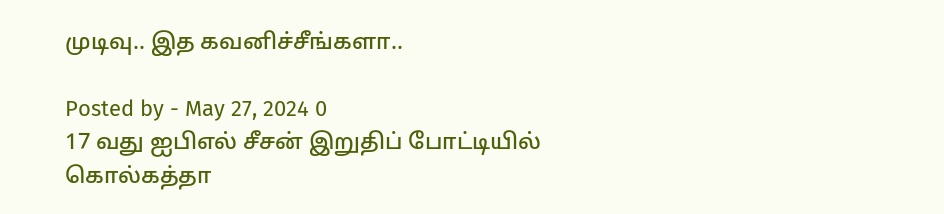முடிவு.. இத கவனிச்சீங்களா..

Posted by - May 27, 2024 0
17 வது ஐபிஎல் சீசன் இறுதிப் போட்டியில் கொல்கத்தா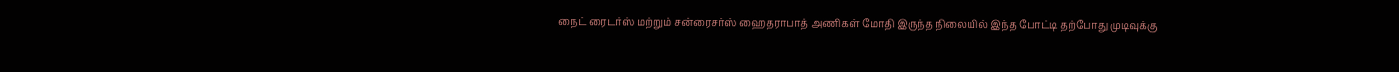நைட் ரைடர்ஸ் மற்றும் சன்ரைசர்ஸ் ஹைதராபாத் அணிகள் மோதி இருந்த நிலையில் இந்த போட்டி தற்போது முடிவுக்கு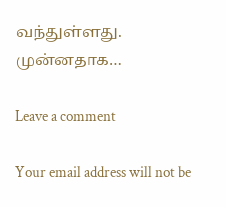வந்துள்ளது. முன்னதாக…

Leave a comment

Your email address will not be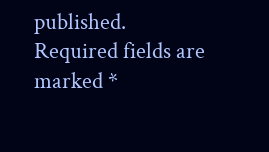published. Required fields are marked *